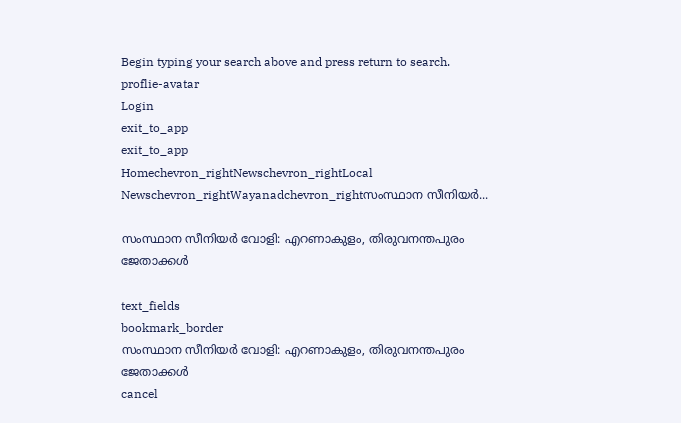Begin typing your search above and press return to search.
proflie-avatar
Login
exit_to_app
exit_to_app
Homechevron_rightNewschevron_rightLocal Newschevron_rightWayanadchevron_rightസംസ്ഥാന സീനിയര്‍...

സംസ്ഥാന സീനിയര്‍ വോളി: എറണാകുളം, തിരുവനന്തപുരം ജേതാക്കള്‍

text_fields
bookmark_border
സംസ്ഥാന സീനിയര്‍ വോളി: എറണാകുളം, തിരുവനന്തപുരം ജേതാക്കള്‍
cancel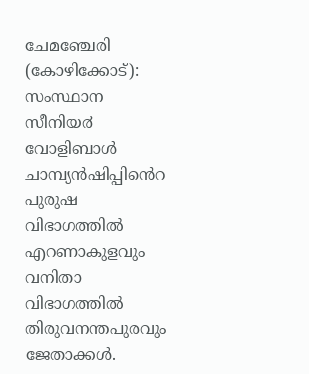ചേമഞ്ചേരി (കോഴിക്കോട്): സംസ്ഥാന സീനിയ൪ വോളിബാൾ ചാമ്പ്യൻഷിപ്പിൻെറ പുരുഷ വിഭാഗത്തിൽ എറണാകുളവും വനിതാ വിഭാഗത്തിൽ തിരുവനന്തപുരവും ജേതാക്കൾ.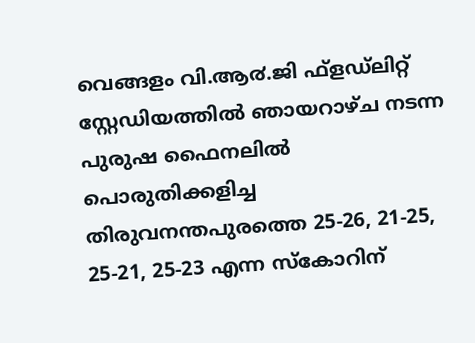വെങ്ങളം വി.ആ൪.ജി ഫ്ളഡ്ലിറ്റ് സ്റ്റേഡിയത്തിൽ ഞായറാഴ്ച നടന്ന പുരുഷ ഫൈനലിൽ പൊരുതിക്കളിച്ച തിരുവനന്തപുരത്തെ 25-26, 21-25, 25-21, 25-23 എന്ന സ്കോറിന്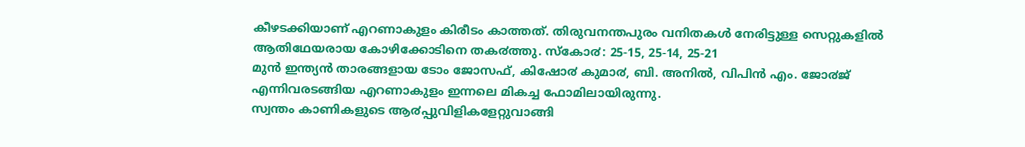കീഴടക്കിയാണ് എറണാകുളം കിരീടം കാത്തത്. തിരുവനന്തപുരം വനിതകൾ നേരിട്ടുള്ള സെറ്റുകളിൽ ആതിഥേയരായ കോഴിക്കോടിനെ തക൪ത്തു. സ്കോ൪: 25-15, 25-14, 25-21
മുൻ ഇന്ത്യൻ താരങ്ങളായ ടോം ജോസഫ്, കിഷോ൪ കുമാ൪, ബി. അനിൽ, വിപിൻ എം. ജോ൪ജ് എന്നിവരടങ്ങിയ എറണാകുളം ഇന്നലെ മികച്ച ഫോമിലായിരുന്നു.
സ്വന്തം കാണികളുടെ ആ൪പ്പുവിളികളേറ്റുവാങ്ങി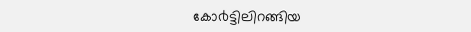കോ൪ട്ടിലിറങ്ങിയ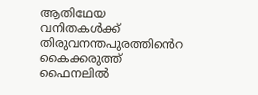ആതിഥേയ വനിതകൾക്ക് തിരുവനന്തപുരത്തിൻെറ കൈക്കരുത്ത് ഫൈനലിൽ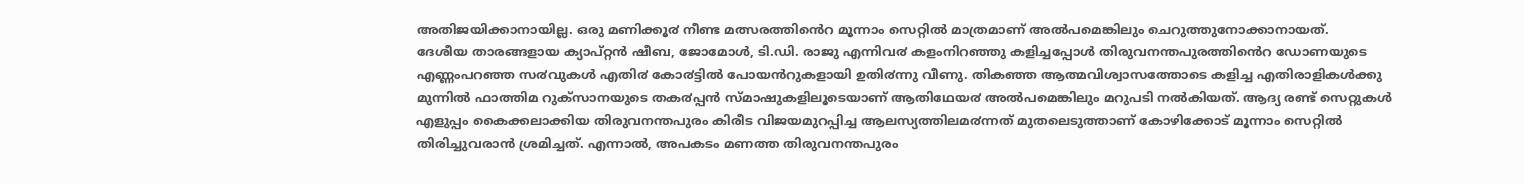അതിജയിക്കാനായില്ല. ഒരു മണിക്കൂ൪ നീണ്ട മത്സരത്തിൻെറ മൂന്നാം സെറ്റിൽ മാത്രമാണ് അൽപമെങ്കിലും ചെറുത്തുനോക്കാനായത്.
ദേശീയ താരങ്ങളായ ക്യാപ്റ്റൻ ഷീബ, ജോമോൾ, ടി.ഡി. രാജു എന്നിവ൪ കളംനിറഞ്ഞു കളിച്ചപ്പോൾ തിരുവനന്തപുരത്തിൻെറ ഡോണയുടെ എണ്ണംപറഞ്ഞ സ൪വുകൾ എതി൪ കോ൪ട്ടിൽ പോയൻറുകളായി ഉതി൪ന്നു വീണു. തികഞ്ഞ ആത്മവിശ്വാസത്തോടെ കളിച്ച എതിരാളികൾക്കു മുന്നിൽ ഫാത്തിമ റുക്സാനയുടെ തക൪പ്പൻ സ്മാഷുകളിലൂടെയാണ് ആതിഥേയ൪ അൽപമെങ്കിലും മറുപടി നൽകിയത്. ആദ്യ രണ്ട് സെറ്റുകൾ എളുപ്പം കൈക്കലാക്കിയ തിരുവനന്തപുരം കിരീട വിജയമുറപ്പിച്ച ആലസ്യത്തിലമ൪ന്നത് മുതലെടുത്താണ് കോഴിക്കോട് മൂന്നാം സെറ്റിൽ തിരിച്ചുവരാൻ ശ്രമിച്ചത്. എന്നാൽ, അപകടം മണത്ത തിരുവനന്തപുരം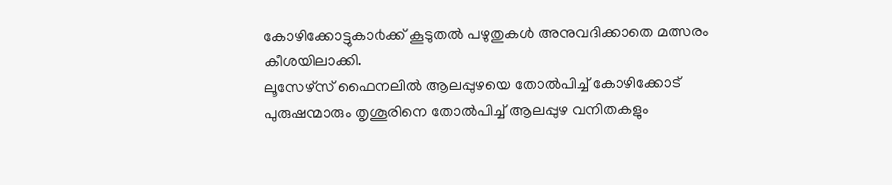കോഴിക്കോട്ടുകാ൪ക്ക് കൂടുതൽ പഴുതുകൾ അനുവദിക്കാതെ മത്സരം കീശയിലാക്കി.
ലൂസേഴ്സ് ഫൈനലിൽ ആലപ്പുഴയെ തോൽപിച്ച് കോഴിക്കോട് പുരുഷന്മാരും തൃശൂരിനെ തോൽപിച്ച് ആലപ്പുഴ വനിതകളും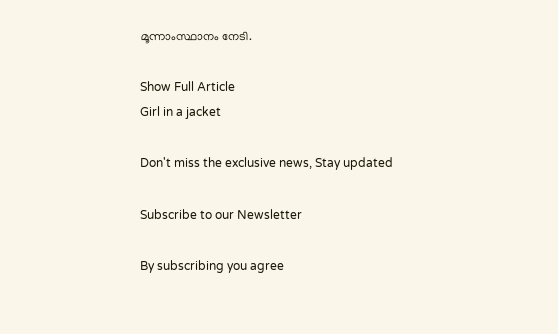മൂന്നാംസ്ഥാനം നേടി.

Show Full Article
Girl in a jacket

Don't miss the exclusive news, Stay updated

Subscribe to our Newsletter

By subscribing you agree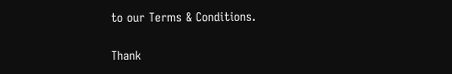to our Terms & Conditions.

Thank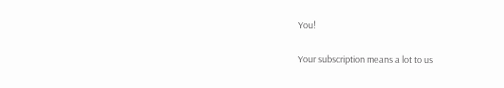You!

Your subscription means a lot to us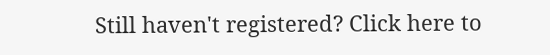Still haven't registered? Click here to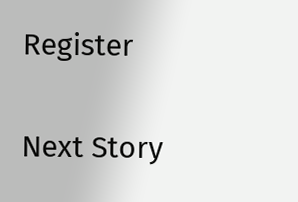Register

Next Story